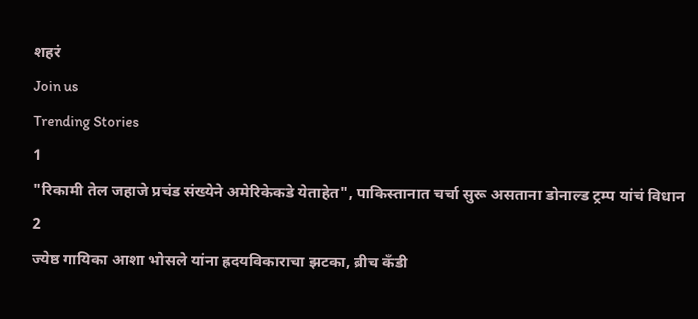शहरं
Join us
Trending Stories
1
"रिकामी तेल जहाजे प्रचंड संख्येने अमेरिकेकडे येताहेत", पाकिस्तानात चर्चा सुरू असताना डोनाल्ड ट्रम्प यांचं विधान
2
ज्येष्ठ गायिका आशा भोसले यांना ह्रदयविकाराचा झटका, ब्रीच कँडी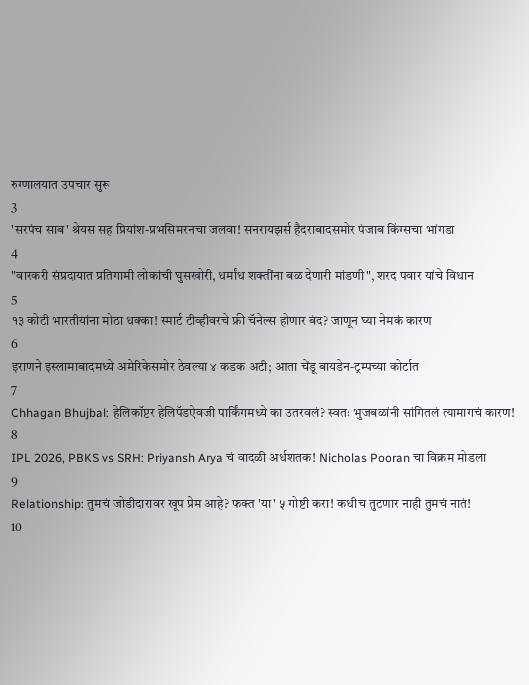रुग्णालयात उपचार सुरू
3
'सरपंच साब' श्रेयस सह प्रियांश-प्रभसिमरनचा जलवा! सनरायझर्स हैदराबादसमोर पंजाब किंग्सचा भांगडा
4
"वारकरी संप्रदायात प्रतिगामी लोकांची घुसखोरी, धर्मांध शक्तींना बळ देणारी मांडणी", शरद पवार यांचे विधान
5
१३ कोटी भारतीयांना मोठा धक्का! स्मार्ट टीव्हीवरचे फ्री चॅनेल्स होणार बंद? जाणून घ्या नेमकं कारण
6
इराणने इस्लामाबादमध्ये अमेरिकेसमोर ठेवल्या ४ कडक अटी; आता चेंडू बायडेन-ट्रम्पच्या कोर्टात
7
Chhagan Bhujbal: हेलिकॉप्टर हेलिपॅडऐवजी पार्किंगमध्ये का उतरवलं? स्वतः भुजबळांनी सांगितलं त्यामागचं कारण!
8
IPL 2026, PBKS vs SRH: Priyansh Arya चं वादळी अर्धशतक! Nicholas Pooran चा विक्रम मोडला
9
Relationship: तुमचं जोडीदारावर खूप प्रेम आहे? फक्त 'या' ५ गोष्टी करा! कधीच तुटणार नाही तुमचं नातं!
10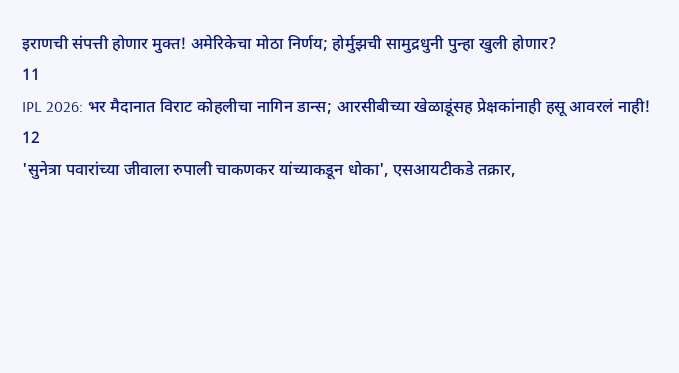इराणची संपत्ती होणार मुक्त! अमेरिकेचा मोठा निर्णय; होर्मुझची सामुद्रधुनी पुन्हा खुली होणार?
11
IPL 2026: भर मैदानात विराट कोहलीचा नागिन डान्स; आरसीबीच्या खेळाडूंसह प्रेक्षकांनाही हसू आवरलं नाही!
12
'सुनेत्रा पवारांच्या जीवाला रुपाली चाकणकर यांच्याकडून धोका', एसआयटीकडे तक्रार,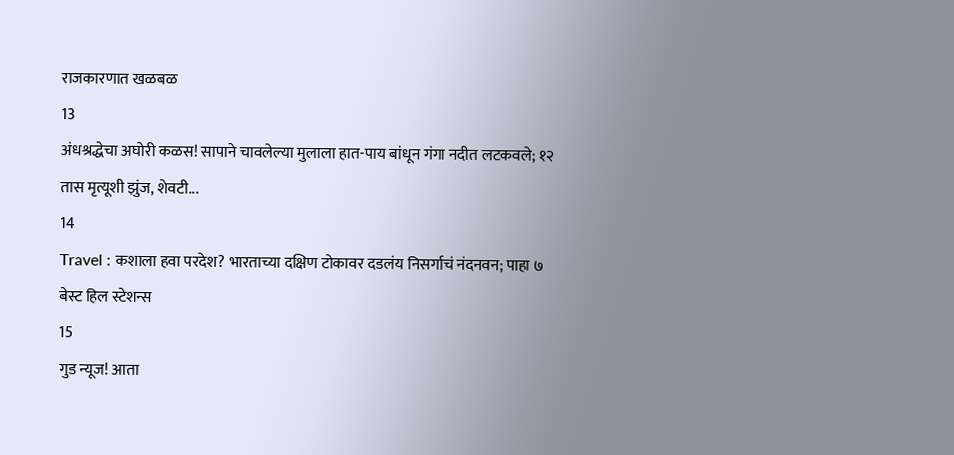राजकारणात खळबळ
13
अंधश्रद्धेचा अघोरी कळस! सापाने चावलेल्या मुलाला हात-पाय बांधून गंगा नदीत लटकवले; १२ तास मृत्यूशी झुंज, शेवटी...
14
Travel : कशाला हवा परदेश? भारताच्या दक्षिण टोकावर दडलंय निसर्गाचं नंदनवन; पाहा ७ बेस्ट हिल स्टेशन्स
15
गुड न्यूज! आता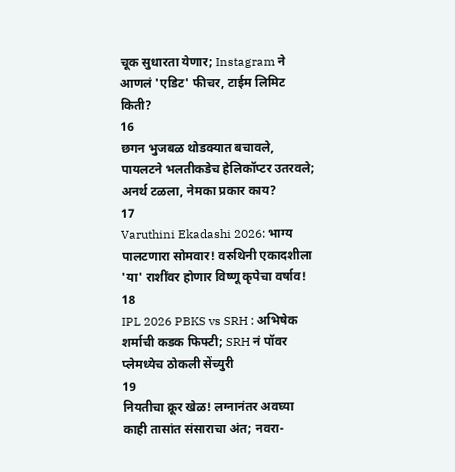चूक सुधारता येणार; Instagram ने आणलं 'एडिट' फीचर, टाईम लिमिट किती?
16
छगन भुजबळ थोडक्यात बचावले, पायलटने भलतीकडेच हेलिकॉप्टर उतरवले; अनर्थ टळला, नेमका प्रकार काय?
17
Varuthini Ekadashi 2026: भाग्य पालटणारा सोमवार! वरुथिनी एकादशीला 'या' राशींवर होणार विष्णू कृपेचा वर्षाव!
18
IPL 2026 PBKS vs SRH : अभिषेक शर्माची कडक फिफ्टी; SRH नं पॉवर प्लेमध्येच ठोकली सेंच्युरी
19
नियतीचा क्रूर खेळ! लग्नानंतर अवघ्या काही तासांत संसाराचा अंत; नवरा-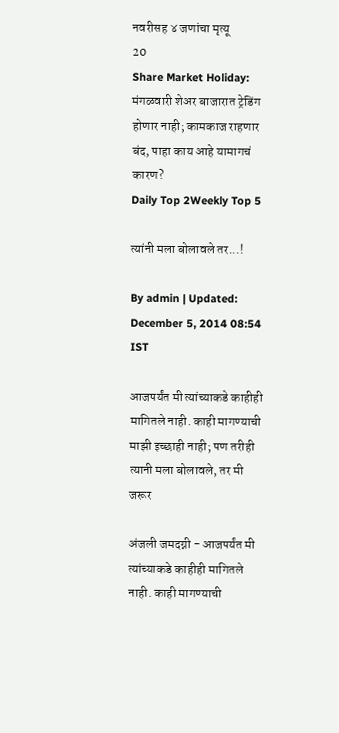नवरीसह ४ जणांचा मृत्यू
20
Share Market Holiday: मंगळवारी शेअर बाजारात ट्रेडिंग होणार नाही; कामकाज राहणार बंद, पाहा काय आहे यामागचं कारण?
Daily Top 2Weekly Top 5

त्यांनी मला बोलावले तर...!

By admin | Updated: December 5, 2014 08:54 IST

आजपर्यंत मी त्यांच्याकडे काहीही मागितले नाही. काही मागण्याची माझी इच्छाही नाही; पण तरीही त्यानी मला बोलावले, तर मी जरूर

अंजली जमदग्नी - आजपर्यंत मी त्यांच्याकडे काहीही मागितले नाही. काही मागण्याची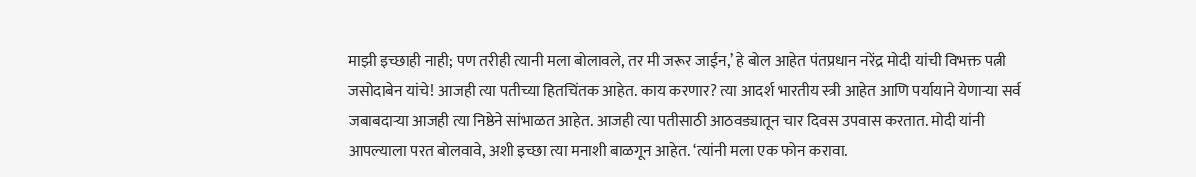माझी इच्छाही नाही; पण तरीही त्यानी मला बोलावले, तर मी जरूर जाईन,’ हे बोल आहेत पंतप्रधान नरेंद्र मोदी यांची विभक्त पत्नी जसोदाबेन यांचे! आजही त्या पतीच्या हितचिंतक आहेत. काय करणार? त्या आदर्श भारतीय स्त्री आहेत आणि पर्यायाने येणाऱ्या सर्व जबाबदाऱ्या आजही त्या निष्ठेने सांभाळत आहेत. आजही त्या पतीसाठी आठवड्यातून चार दिवस उपवास करतात. मोदी यांनी आपल्याला परत बोलवावे, अशी इच्छा त्या मनाशी बाळगून आहेत. ‘त्यांनी मला एक फोन करावा.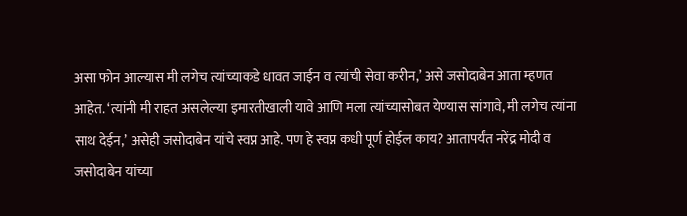असा फोन आल्यास मी लगेच त्यांच्याकडे धावत जाईन व त्यांची सेवा करीन,’ असे जसोदाबेन आता म्हणत आहेत. ‘त्यांनी मी राहत असलेल्या इमारतीखाली यावे आणि मला त्यांच्यासोबत येण्यास सांगावे, मी लगेच त्यांना साथ देईन,’ असेही जसोदाबेन यांचे स्वप्न आहे. पण हे स्वप्न कधी पूर्ण होईल काय? आतापर्यंत नरेंद्र मोदी व जसोदाबेन यांच्या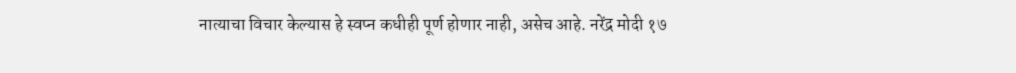नात्याचा विचार केल्यास हे स्वप्न कधीही पूर्ण होणार नाही, असेच आहे. नरेंद्र मोदी १७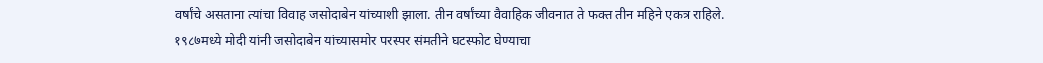वर्षांचे असताना त्यांचा विवाह जसोदाबेन यांच्याशी झाला. तीन वर्षांच्या वैवाहिक जीवनात ते फक्त तीन महिने एकत्र राहिले. १९८७मध्ये मोदी यांनी जसोदाबेन यांच्यासमोर परस्पर संमतीने घटस्फोट घेण्याचा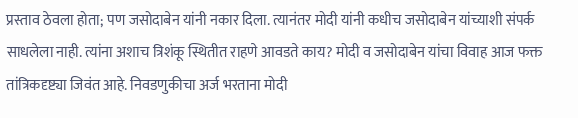प्रस्ताव ठेवला होता; पण जसोदाबेन यांनी नकार दिला. त्यानंतर मोदी यांनी कधीच जसोदाबेन यांच्याशी संपर्क साधलेला नाही. त्यांना अशाच त्रिशंकू स्थितीत राहणे आवडते काय? मोदी व जसोदाबेन यांचा विवाह आज फक्त तांत्रिकदृष्ट्या जिवंत आहे. निवडणुकीचा अर्ज भरताना मोदी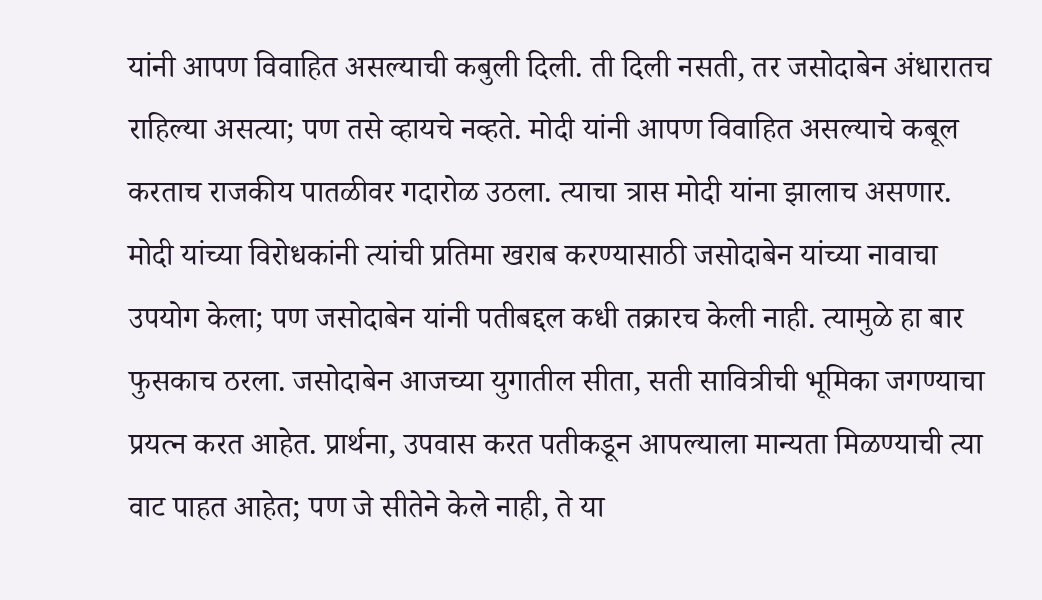यांनी आपण विवाहित असल्याची कबुली दिली. ती दिली नसती, तर जसोदाबेन अंधारातच राहिल्या असत्या; पण तसे व्हायचे नव्हते. मोदी यांनी आपण विवाहित असल्याचे कबूल करताच राजकीय पातळीवर गदारोळ उठला. त्याचा त्रास मोदी यांना झालाच असणार. मोदी यांच्या विरोधकांनी त्यांची प्रतिमा खराब करण्यासाठी जसोदाबेन यांच्या नावाचा उपयोग केला; पण जसोदाबेन यांनी पतीबद्दल कधी तक्रारच केली नाही. त्यामुळे हा बार फुसकाच ठरला. जसोदाबेन आजच्या युगातील सीता, सती सावित्रीची भूमिका जगण्याचा प्रयत्न करत आहेत. प्रार्थना, उपवास करत पतीकडून आपल्याला मान्यता मिळण्याची त्या वाट पाहत आहेत; पण जे सीतेने केले नाही, ते या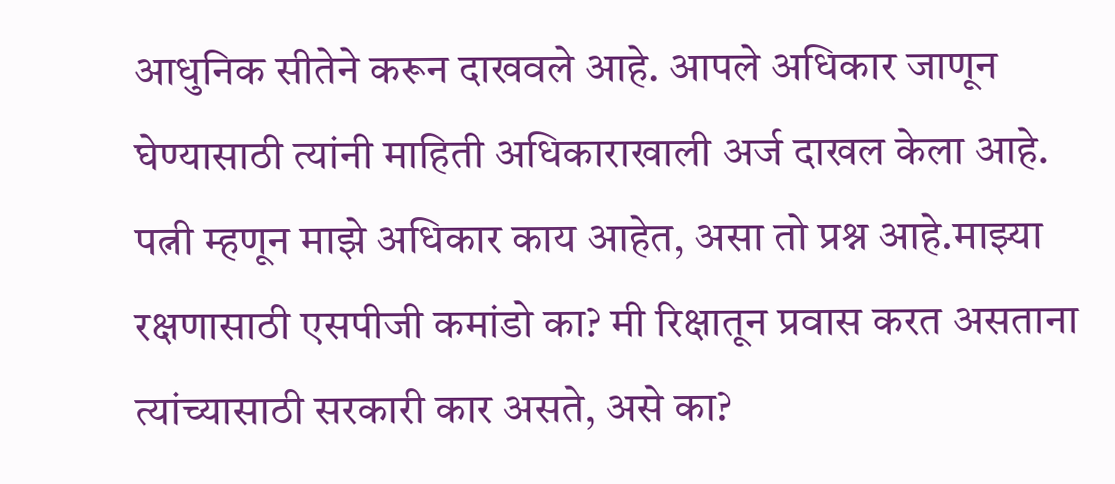आधुनिक सीतेने करून दाखवले आहे. आपले अधिकार जाणून घेण्यासाठी त्यांनी माहिती अधिकाराखाली अर्ज दाखल केला आहे. पत्नी म्हणून माझे अधिकार काय आहेत, असा तो प्रश्न आहे.माझ्या रक्षणासाठी एसपीजी कमांडो का? मी रिक्षातून प्रवास करत असताना त्यांच्यासाठी सरकारी कार असते, असे का?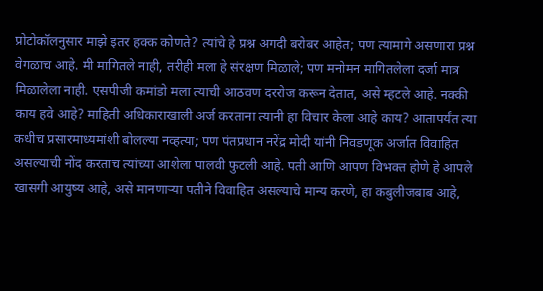प्रोटोकॉलनुसार माझे इतर हक्क कोणते? त्यांचे हे प्रश्न अगदी बरोबर आहेत; पण त्यामागे असणारा प्रश्न वेगळाच आहे. मी मागितले नाही, तरीही मला हे संरक्षण मिळाले; पण मनोमन मागितलेला दर्जा मात्र मिळालेला नाही. एसपीजी कमांडो मला त्याची आठवण दररोज करून देतात, असे म्हटले आहे. नक्की काय हवे आहे? माहिती अधिकाराखाली अर्ज करताना त्यानी हा विचार केला आहे काय? आतापर्यंत त्या कधीच प्रसारमाध्यमांशी बोलल्या नव्हत्या; पण पंतप्रधान नरेंद्र मोदी यांनी निवडणूक अर्जात विवाहित असल्याची नोंद करताच त्यांच्या आशेला पालवी फुटली आहे. पती आणि आपण विभक्त होणे हे आपले खासगी आयुष्य आहे, असे मानणाऱ्या पतीने विवाहित असल्याचे मान्य करणे, हा कबुलीजबाब आहे,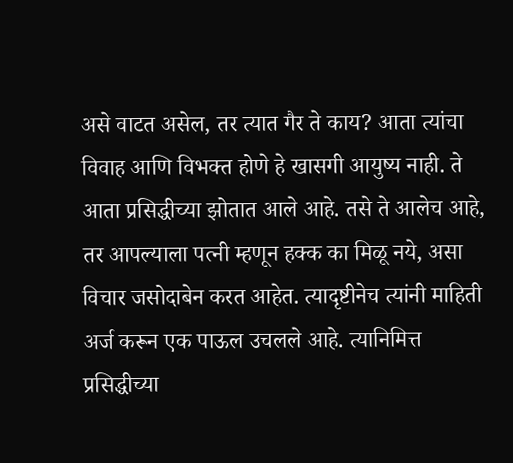असे वाटत असेल, तर त्यात गैर ते काय? आता त्यांचा विवाह आणि विभक्त होणे हे खासगी आयुष्य नाही. ते आता प्रसिद्धीच्या झोतात आले आहे. तसे ते आलेच आहे, तर आपल्याला पत्नी म्हणून हक्क का मिळू नये, असा विचार जसोदाबेन करत आहेत. त्यादृष्टीनेच त्यांनी माहिती अर्ज करून एक पाऊल उचलले आहे. त्यानिमित्त प्रसिद्धीच्या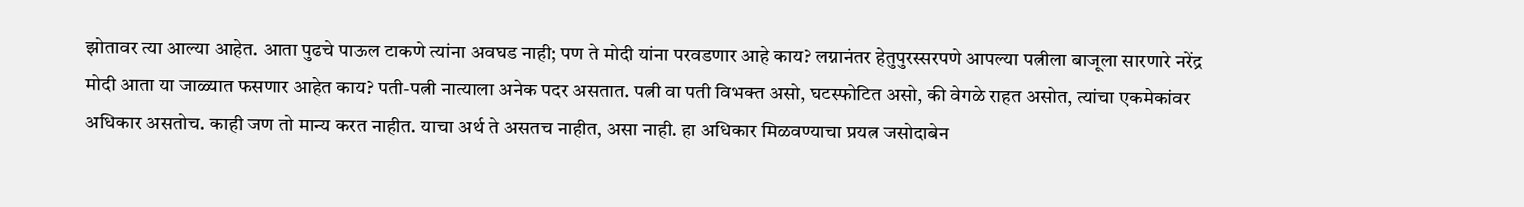झोतावर त्या आल्या आहेत. आता पुढचे पाऊल टाकणे त्यांना अवघड नाही; पण ते मोदी यांना परवडणार आहे काय? लग्नानंतर हेतुपुरस्सरपणे आपल्या पत्नीला बाजूला सारणारे नरेंद्र मोदी आता या जाळ्यात फसणार आहेत काय? पती-पत्नी नात्याला अनेक पदर असतात. पत्नी वा पती विभक्त असो, घटस्फोटित असो, की वेगळे राहत असोत, त्यांचा एकमेकांवर अधिकार असतोच. काही जण तो मान्य करत नाहीत. याचा अर्थ ते असतच नाहीत, असा नाही. हा अधिकार मिळवण्याचा प्रयत्न जसोदाबेन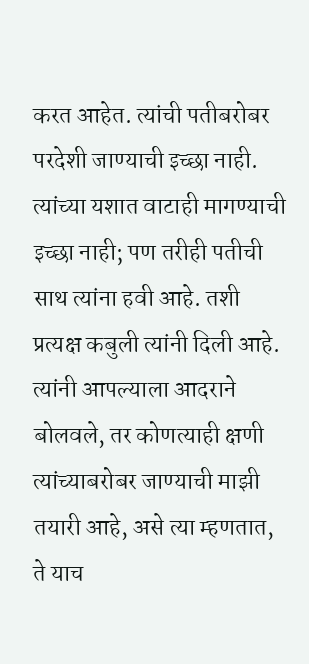करत आहेत. त्यांची पतीबरोबर परदेशी जाण्याची इच्छा नाही. त्यांच्या यशात वाटाही मागण्याची इच्छा नाही; पण तरीही पतीची साथ त्यांना हवी आहे. तशी प्रत्यक्ष कबुली त्यांनी दिली आहे. त्यांनी आपल्याला आदराने बोलवले, तर कोणत्याही क्षणी त्यांच्याबरोबर जाण्याची माझी तयारी आहे, असे त्या म्हणतात, ते याच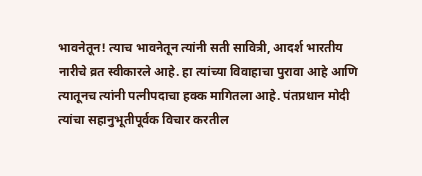भावनेतून! त्याच भावनेतून त्यांनी सती सावित्री, आदर्श भारतीय नारीचे व्रत स्वीकारले आहे. हा त्यांच्या विवाहाचा पुरावा आहे आणि त्यातूनच त्यांनी पत्नीपदाचा हक्क मागितला आहे. पंतप्रधान मोदी त्यांचा सहानुभूतीपूर्वक विचार करतील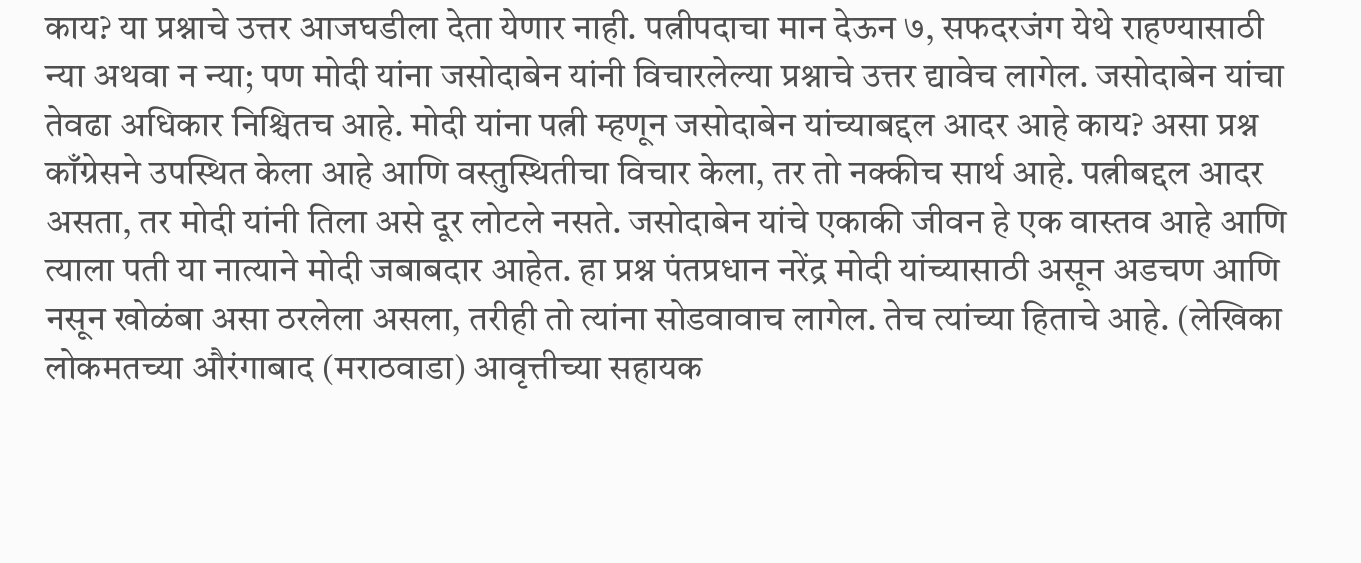काय? या प्रश्नाचे उत्तर आजघडीला देता येणार नाही. पत्नीपदाचा मान देऊन ७, सफदरजंग येथे राहण्यासाठी न्या अथवा न न्या; पण मोदी यांना जसोदाबेन यांनी विचारलेल्या प्रश्नाचे उत्तर द्यावेच लागेल. जसोदाबेन यांचा तेवढा अधिकार निश्चितच आहे. मोदी यांना पत्नी म्हणून जसोदाबेन यांच्याबद्दल आदर आहे काय? असा प्रश्न काँग्रेसने उपस्थित केला आहे आणि वस्तुस्थितीचा विचार केला, तर तो नक्कीच सार्थ आहे. पत्नीबद्दल आदर असता, तर मोदी यांनी तिला असे दूर लोटले नसते. जसोदाबेन यांचे एकाकी जीवन हे एक वास्तव आहे आणि त्याला पती या नात्याने मोदी जबाबदार आहेत. हा प्रश्न पंतप्रधान नरेंद्र मोदी यांच्यासाठी असून अडचण आणि नसून खोळंबा असा ठरलेला असला, तरीही तो त्यांना सोडवावाच लागेल. तेच त्यांच्या हिताचे आहे. (लेखिका लोकमतच्या औरंगाबाद (मराठवाडा) आवृत्तीच्या सहायक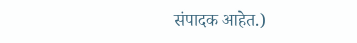संपादक आहेत.)